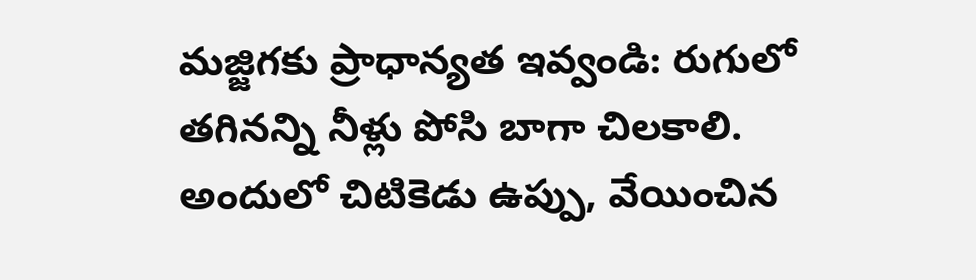మజ్జిగకు ప్రాధాన్యత ఇవ్వండి: రుగులో తగినన్ని నీళ్లు పోసి బాగా చిలకాలి. అందులో చిటికెడు ఉప్పు, వేయించిన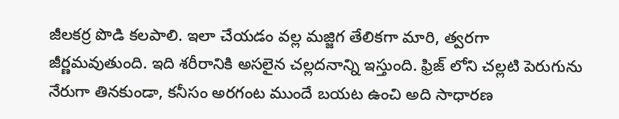జీలకర్ర పొడి కలపాలి. ఇలా చేయడం వల్ల మజ్జిగ తేలికగా మారి, త్వరగా జీర్ణమవుతుంది. ఇది శరీరానికి అసలైన చల్లదనాన్ని ఇస్తుంది. ఫ్రిజ్ లోని చల్లటి పెరుగును నేరుగా తినకుండా, కనీసం అరగంట ముందే బయట ఉంచి అది సాధారణ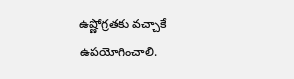ఉష్ణోగ్రతకు వచ్చాకే ఉపయోగించాలి.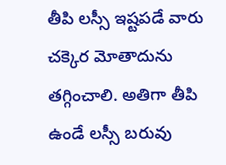తీపి లస్సీ ఇష్టపడే వారు చక్కెర మోతాదును తగ్గించాలి. అతిగా తీపి ఉండే లస్సీ బరువు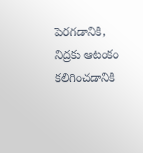పెరగడానికి, నిద్రకు ఆటంకం కలిగించడానికి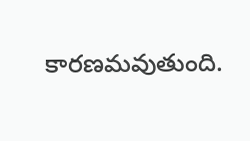కారణమవుతుంది.